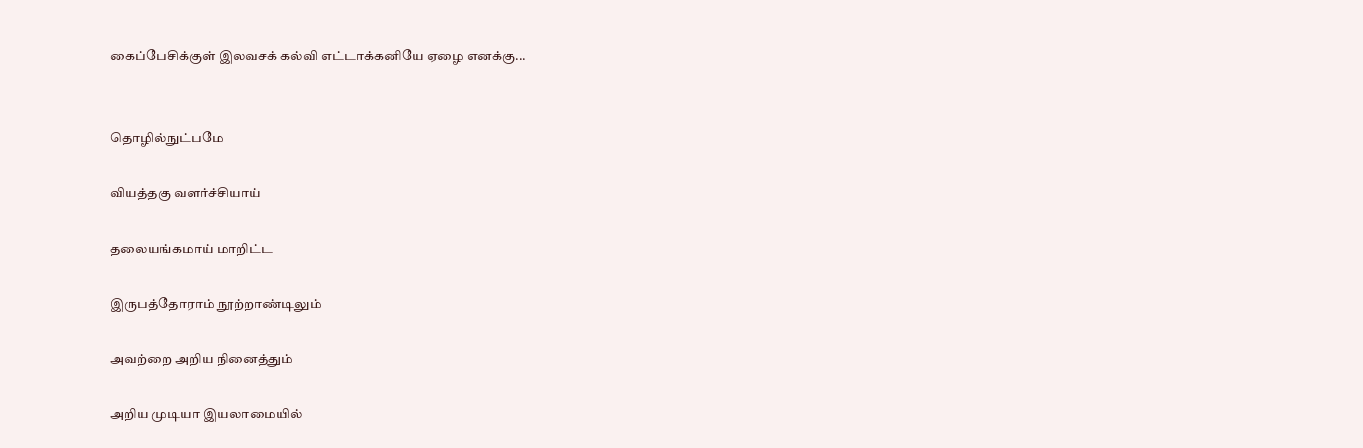கைப்பேசிக்குள் இலவசக் கல்வி எட்டாக்கனியே ஏழை எனக்கு...


தொழில்நுட்பமே

வியத்தகு வளர்ச்சியாய்

தலையங்கமாய் மாறிட்ட

இருபத்தோராம் நூற்றாண்டிலும்

அவற்றை அறிய நினைத்தும்

அறிய முடியா இயலாமையில்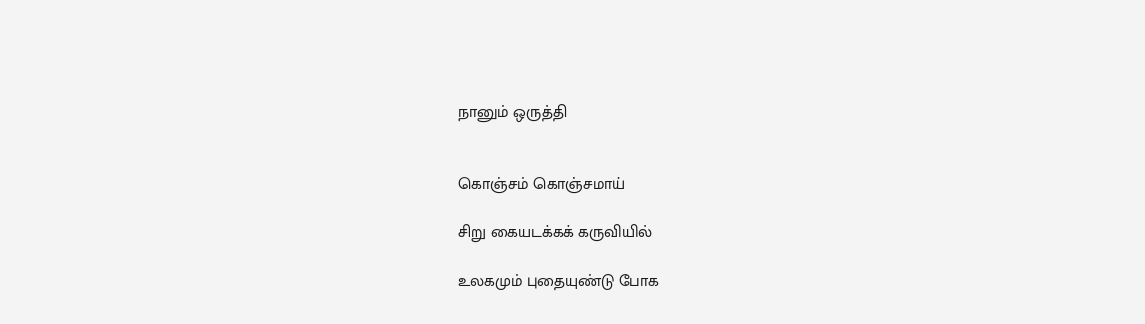நானும் ஒருத்தி


கொஞ்சம் கொஞ்சமாய்

சிறு கையடக்கக் கருவியில்

உலகமும் புதையுண்டு போக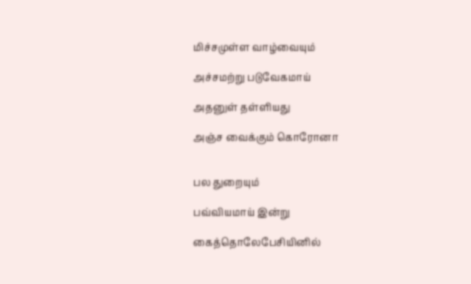மிச்சமுள்ள வாழ்வையும்

அச்சமற்று படுவேகமாய்

அதனுள் தள்ளியது

அஞ்ச வைக்கும் கொரோனா


பல துறையும்

பவ்வியமாய் இன்று

கைத்தொலேபேசியினில்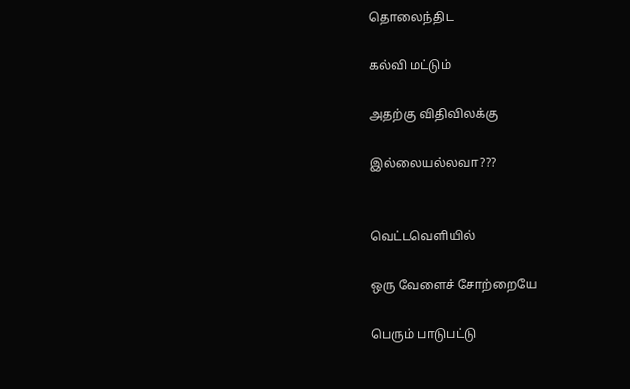தொலைந்திட

கல்வி மட்டும்

அதற்கு விதிவிலக்கு

இல்லையல்லவா???


வெட்டவெளியில்

ஒரு வேளைச் சோற்றையே

பெரும் பாடுபட்டு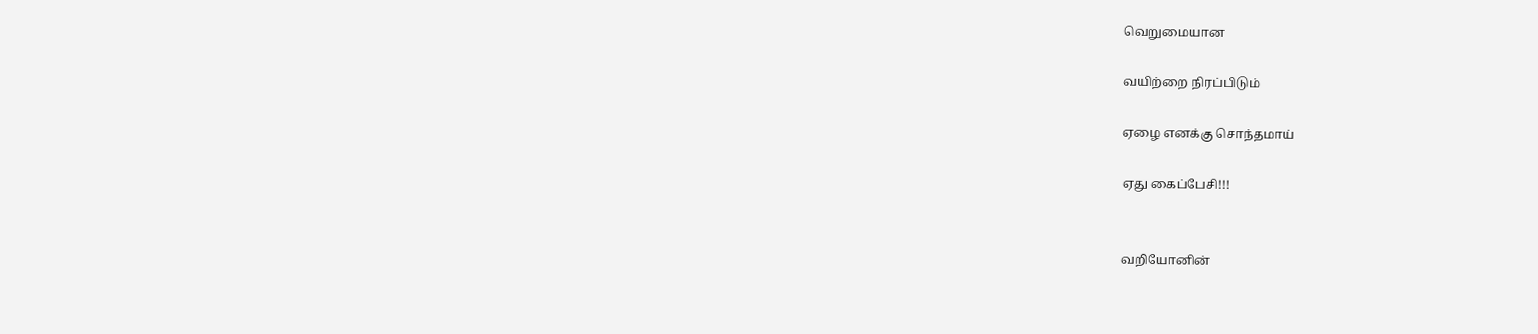வெறுமையான

வயிற்றை நிரப்பிடும்

ஏழை எனக்கு சொந்தமாய்

ஏது கைப்பேசி!!!


வறியோனின்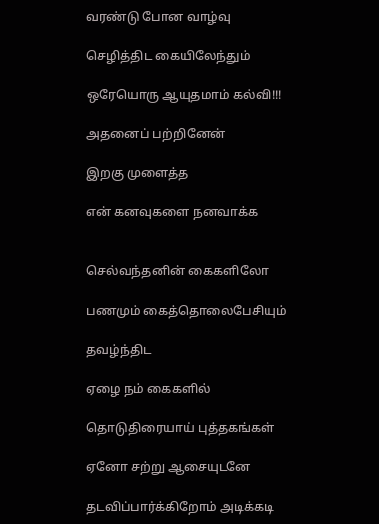வரண்டு போன வாழ்வு

செழித்திட கையிலேந்தும்

ஒரேயொரு ஆயுதமாம் கல்வி!!!

அதனைப் பற்றினேன்

இறகு முளைத்த

என் கனவுகளை நனவாக்க


செல்வந்தனின் கைகளிலோ

பணமும் கைத்தொலைபேசியும்

தவழ்ந்திட

ஏழை நம் கைகளில்

தொடுதிரையாய் புத்தகங்கள்

ஏனோ சற்று ஆசையுடனே

தடவிப்பார்க்கிறோம் அடிக்கடி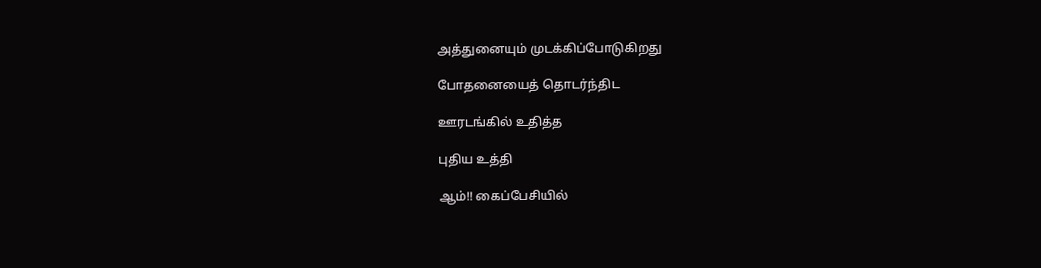அத்துனையும் முடக்கிப்போடுகிறது

போதனையைத் தொடர்ந்திட

ஊரடங்கில் உதித்த

புதிய உத்தி

ஆம்!! கைப்பேசியில்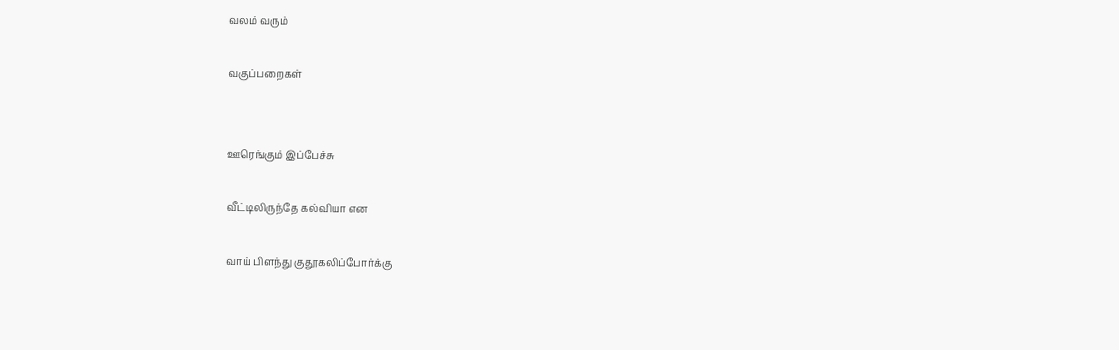வலம் வரும்

வகுப்பறைகள்


ஊரெங்கும் இப்பேச்சு

வீட்டிலிருந்தே கல்வியா என

வாய் பிளந்து குதூகலிப்போர்க்கு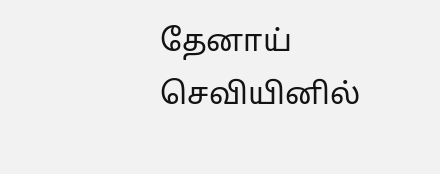தேனாய் செவியினில்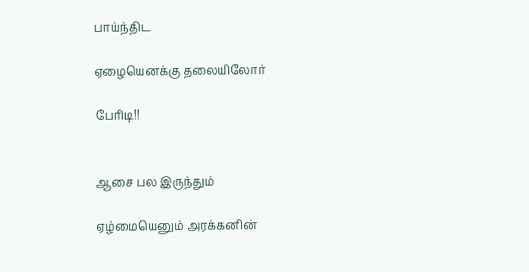பாய்ந்திட

ஏழையெனக்கு தலையிலோர்

பேரிடி!!


ஆசை பல இருந்தும்

ஏழ்மையெனும் அரக்கனின்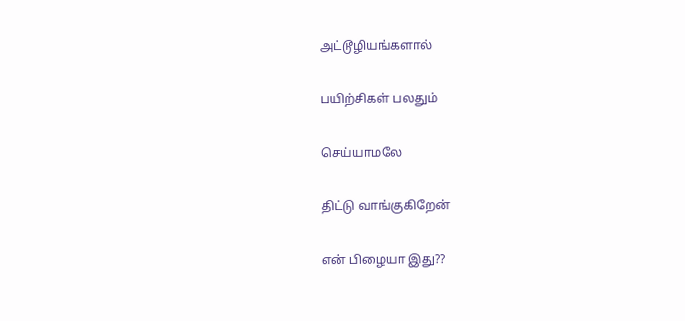அட்டூழியங்களால்

பயிற்சிகள் பலதும்

செய்யாமலே

திட்டு வாங்குகிறேன்

என் பிழையா இது??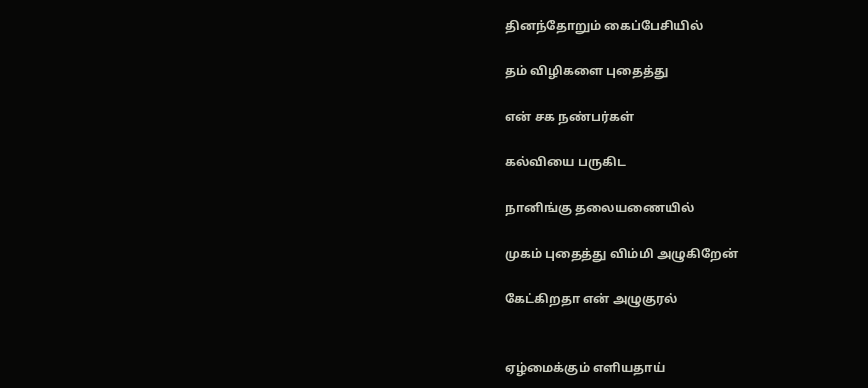தினந்தோறும் கைப்பேசியில்

தம் விழிகளை புதைத்து

என் சக நண்பர்கள்

கல்வியை பருகிட

நானிங்கு தலையணையில்

முகம் புதைத்து விம்மி அழுகிறேன்

கேட்கிறதா என் அழுகுரல்


ஏழ்மைக்கும் எளியதாய்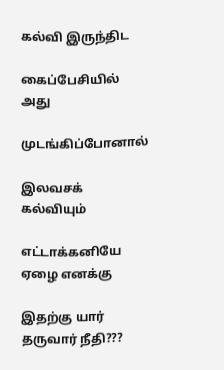கல்வி இருந்திட

கைப்பேசியில் அது

முடங்கிப்போனால்

இலவசக் கல்வியும்

எட்டாக்கனியே ஏழை எனக்கு

இதற்கு யார் தருவார் நீதி???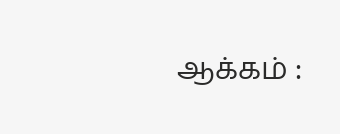ஆக்கம் :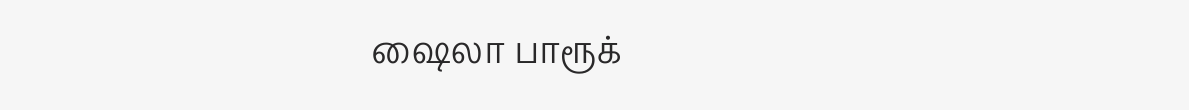ஷைலா பாரூக்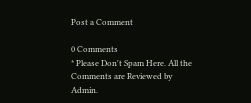Post a Comment

0 Comments
* Please Don't Spam Here. All the Comments are Reviewed by Admin.